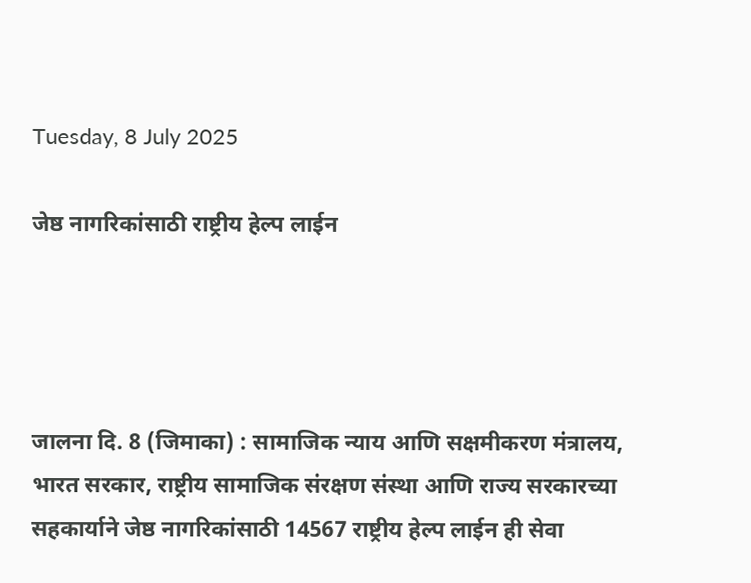Tuesday, 8 July 2025

जेष्ठ नागरिकांसाठी राष्ट्रीय हेल्प लाईन




जालना दि. 8 (जिमाका) : सामाजिक न्याय आणि सक्षमीकरण मंत्रालय, भारत सरकार, राष्ट्रीय सामाजिक संरक्षण संस्था आणि राज्य सरकारच्या सहकार्याने जेष्ठ नागरिकांसाठी 14567 राष्ट्रीय हेल्प लाईन ही सेवा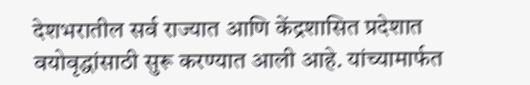देशभरातील सर्व राज्यात आणि केंद्रशासित प्रदेशात वयोवृद्धांसाठी सुरू करण्यात आली आहे. यांच्यामार्फत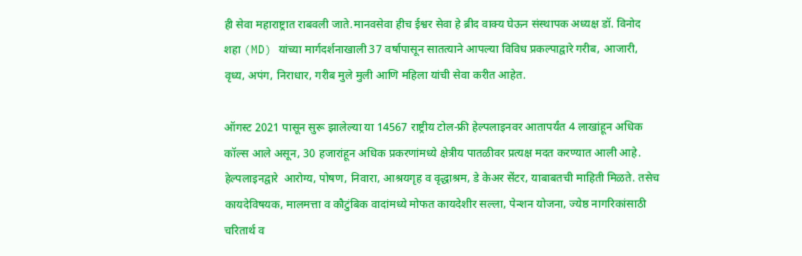ही सेवा महाराष्ट्रात राबवली जाते.मानवसेवा हीच ईश्वर सेवा हे ब्रीद वाक्य घेऊन संस्थापक अध्यक्ष डॉ. विनोद शहा (MD) यांच्या मार्गदर्शनाखाली 37 वर्षापासून सातत्याने आपल्या विविध प्रकल्पाद्वारे गरीब, आजारी, वृध्य, अपंग, निराधार, गरीब मुले मुली आणि महिला यांची सेवा करीत आहेत.

ऑगस्ट 2021 पासून सुरू झालेल्या या 14567 राष्ट्रीय टोल-फ्री हेल्पलाइनवर आतापर्यंत 4 लाखांहून अधिक कॉल्स आले असून, 30 हजारांहून अधिक प्रकरणांमध्ये क्षेत्रीय पातळीवर प्रत्यक्ष मदत करण्यात आली आहे. हेल्पलाइनद्वारे  आरोग्य, पोषण, निवारा, आश्रयगृह व वृद्धाश्रम, डे केअर सेंटर, याबाबतची माहिती मिळते. तसेच कायदेविषयक, मालमत्ता व कौटुंबिक वादांमध्ये मोफत कायदेशीर सल्ला, पेन्शन योजना, ज्येष्ठ नागरिकांसाठी चरितार्थ व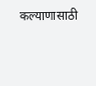कल्याणासाठी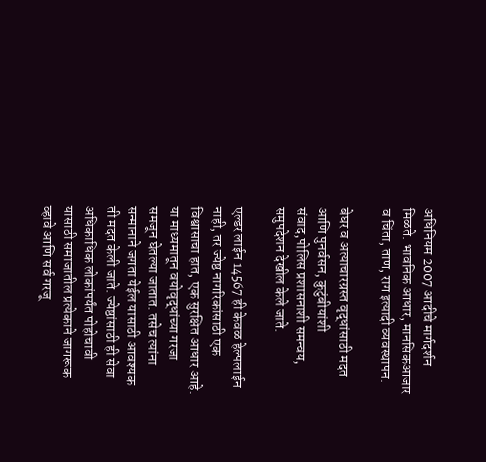अधिनियम 2007 आदीचे मार्गदर्शन मिळते. भावनिक आधार, मानसिकआजार व चिंता, ताण, राग इत्यादी व्यवस्थापन.

बेघर व अत्याचारग्रस्त वृद्धांसाठी मदत आणि पुनर्वसन, कुटुंबीयांशी संवाद,पोलिस प्रशासनाशी समन्वय, समुपदेशन देखील केले जाते.

एल्डर लाईन 14567 ही केवळ हेल्पलाईन नाही, तर ज्येष्ठ नागरिकांसाठी एक विश्वासाचा हात, एक सुरक्षित आधार आहे. या माध्यमातून वयोवृद्धांच्या गरजा समजून घेतल्या जातात. तसेच त्यांना सन्मानाने जगता येईल यासाठी आवश्यक ती मदत केली जाते. ज्येष्ठांसाठी ही सेवा अधिकाधिक लोकांपर्यंत पोहोचावी यासाठी समाजातील प्रत्येकाने जागरूक व्हावे आणि सर्व गरजू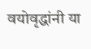वयोवृद्धांनी या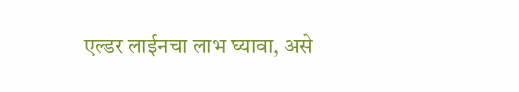एल्डर लाईनचा लाभ घ्यावा, असे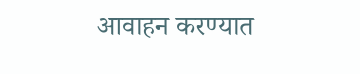आवाहन करण्यात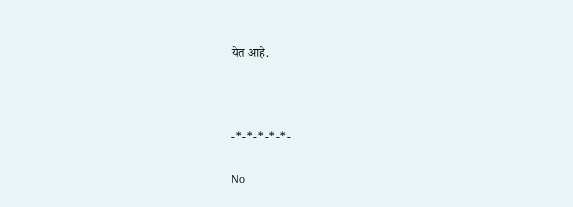येत आहे.



-*-*-*-*-*-

No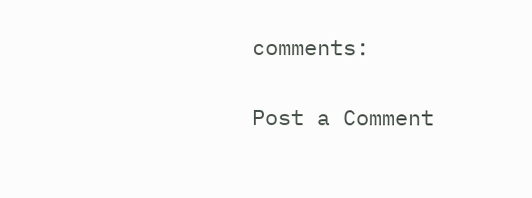comments:

Post a Comment